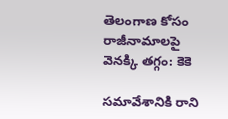తెలంగాణ కోసం రాజీనామాలపై వెనక్కి తగ్గం: కెకె

సమావేశానికి రాని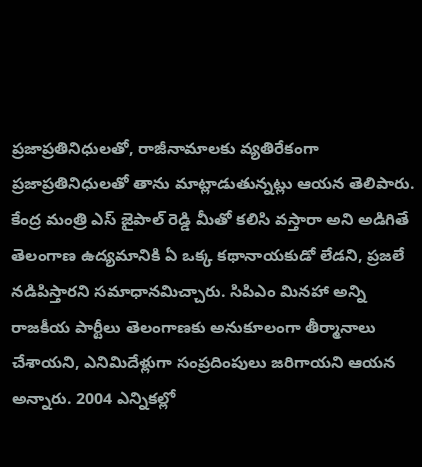ప్రజాప్రతినిధులతో, రాజీనామాలకు వ్యతిరేకంగా ప్రజాప్రతినిధులతో తాను మాట్లాడుతున్నట్లు ఆయన తెలిపారు. కేంద్ర మంత్రి ఎస్ జైపాల్ రెడ్డి మీతో కలిసి వస్తారా అని అడిగితే తెలంగాణ ఉద్యమానికి ఏ ఒక్క కథానాయకుడో లేడని, ప్రజలే నడిపిస్తారని సమాధానమిచ్చారు. సిపిఎం మినహా అన్ని రాజకీయ పార్టీలు తెలంగాణకు అనుకూలంగా తీర్మానాలు చేశాయని, ఎనిమిదేళ్లుగా సంప్రదింపులు జరిగాయని ఆయన అన్నారు. 2004 ఎన్నికల్లో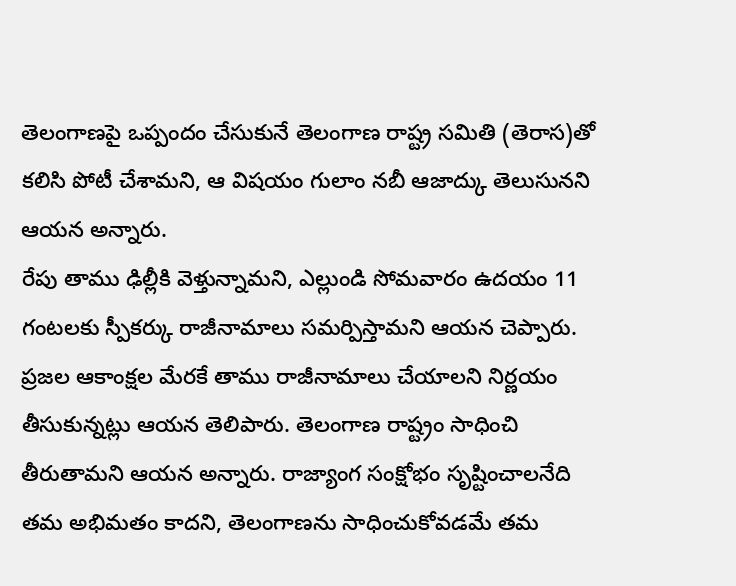తెలంగాణపై ఒప్పందం చేసుకునే తెలంగాణ రాష్ట్ర సమితి (తెరాస)తో కలిసి పోటీ చేశామని, ఆ విషయం గులాం నబీ ఆజాద్కు తెలుసునని ఆయన అన్నారు.
రేపు తాము ఢిల్లీకి వెళ్తున్నామని, ఎల్లుండి సోమవారం ఉదయం 11 గంటలకు స్పీకర్కు రాజీనామాలు సమర్పిస్తామని ఆయన చెప్పారు. ప్రజల ఆకాంక్షల మేరకే తాము రాజీనామాలు చేయాలని నిర్ణయం తీసుకున్నట్లు ఆయన తెలిపారు. తెలంగాణ రాష్ట్రం సాధించి తీరుతామని ఆయన అన్నారు. రాజ్యాంగ సంక్షోభం సృష్టించాలనేది తమ అభిమతం కాదని, తెలంగాణను సాధించుకోవడమే తమ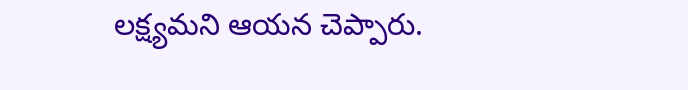లక్ష్యమని ఆయన చెప్పారు.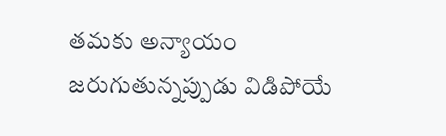తమకు అన్యాయం జరుగుతున్నప్పుడు విడిపోయే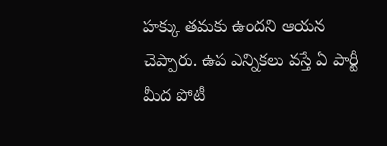హక్కు తమకు ఉందని ఆయన చెప్పారు. ఉప ఎన్నికలు వస్తే ఏ పార్టీ మీద పోటీ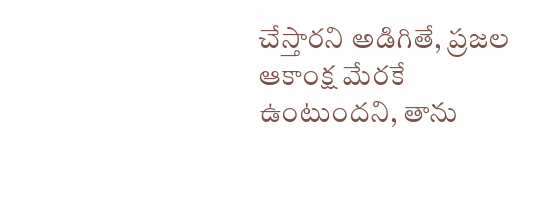చేస్తారని అడిగితే, ప్రజల ఆకాంక్ష మేరకే ఉంటుందని, తాను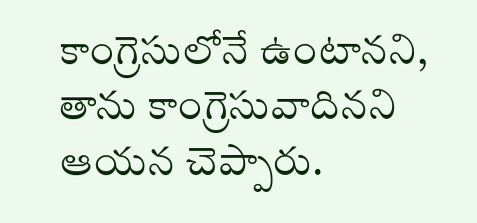కాంగ్రెసులోనే ఉంటానని, తాను కాంగ్రెసువాదినని ఆయన చెప్పారు.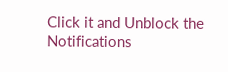Click it and Unblock the Notifications